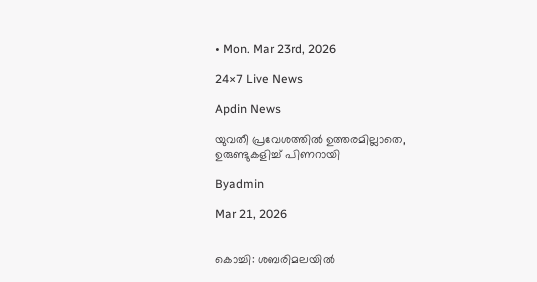• Mon. Mar 23rd, 2026

24×7 Live News

Apdin News

യുവതീ പ്രവേശത്തില്‍ ഉത്തരമില്ലാതെ, ഉരുണ്ടുകളിച്ച് പിണറായി

Byadmin

Mar 21, 2026


കൊച്ചി: ശബരിമലയില്‍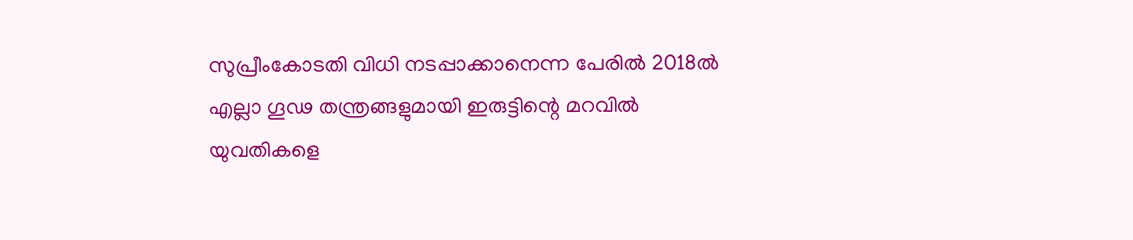സുപ്രീംകോടതി വിധി നടപ്പാക്കാനെന്ന പേരില്‍ 2018ല്‍ എല്ലാ ഗൂഢ തന്ത്രങ്ങളുമായി ഇരുട്ടിന്റെ മറവില്‍ യുവതികളെ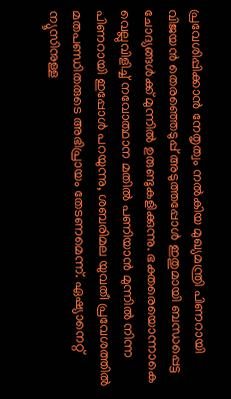പ്രവേശിപ്പിക്കാന്‍ നേതൃത്വം നല്‍കിയ മുഖ്യമന്ത്രി പിണറായി വിജയന്‍ തെരഞ്ഞെടുപ്പ് അടുത്തപ്പോള്‍ ഇതുമായി ബന്ധപ്പെട്ട ചോദ്യങ്ങള്‍ക്ക് മുന്നില്‍ ഉരുണ്ടുകളിക്കുന്നു. ഭക്തരെയൊന്നാകെ വെല്ലുവിളിച്ച് നവോത്ഥാന മതില്‍ പണിയാന്‍ മുന്നില്‍ നിന്ന പിണറായി ഇപ്പോള്‍ പറയുന്നു, ശബരിമല യുവതീ പ്രവേശത്തില്‍ മതപണ്ഡിതരുടെ അഭിപ്രായം തേടണമെന്ന്. ഏഷ്യാനെറ്റ് ന്യൂസിനുള്ള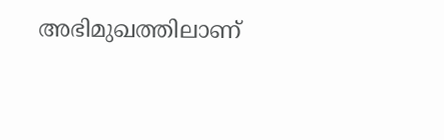അഭിമുഖത്തിലാണ്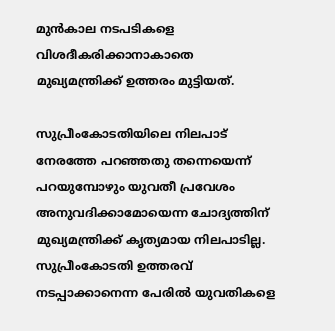മുന്‍കാല നടപടികളെ വിശദീകരിക്കാനാകാതെ മുഖ്യമന്ത്രിക്ക് ഉത്തരം മുട്ടിയത്.

സുപ്രീംകോടതിയിലെ നിലപാട് നേരത്തേ പറഞ്ഞതു തന്നെയെന്ന് പറയുമ്പോഴും യുവതീ പ്രവേശം അനുവദിക്കാമോയെന്ന ചോദ്യത്തിന് മുഖ്യമന്ത്രിക്ക് കൃത്യമായ നിലപാടില്ല. സുപ്രീംകോടതി ഉത്തരവ് നടപ്പാക്കാനെന്ന പേരില്‍ യുവതികളെ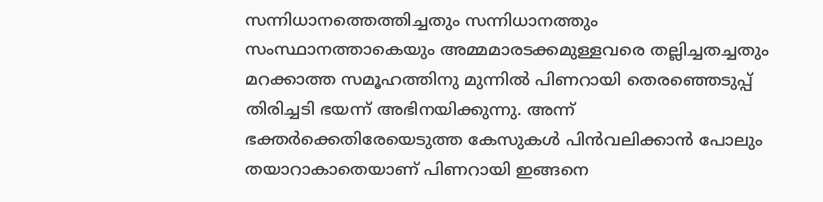സന്നിധാനത്തെത്തിച്ചതും സന്നിധാനത്തും സംസ്ഥാനത്താകെയും അമ്മമാരടക്കമുള്ളവരെ തല്ലിച്ചതച്ചതും മറക്കാത്ത സമൂഹത്തിനു മുന്നില്‍ പിണറായി തെരഞ്ഞെടുപ്പ് തിരിച്ചടി ഭയന്ന് അഭിനയിക്കുന്നു. അന്ന് ഭക്തര്‍ക്കെതിരേയെടുത്ത കേസുകള്‍ പിന്‍വലിക്കാന്‍ പോലും തയാറാകാതെയാണ് പിണറായി ഇങ്ങനെ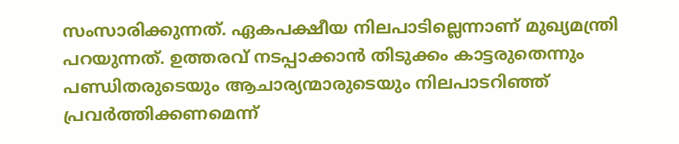സംസാരിക്കുന്നത്. ഏകപക്ഷീയ നിലപാടില്ലെന്നാണ് മുഖ്യമന്ത്രി പറയുന്നത്. ഉത്തരവ് നടപ്പാക്കാന്‍ തിടുക്കം കാട്ടരുതെന്നും പണ്ഡിതരുടെയും ആചാര്യന്മാരുടെയും നിലപാടറിഞ്ഞ് പ്രവര്‍ത്തിക്കണമെന്ന്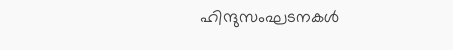ഹിന്ദുസംഘടനകള്‍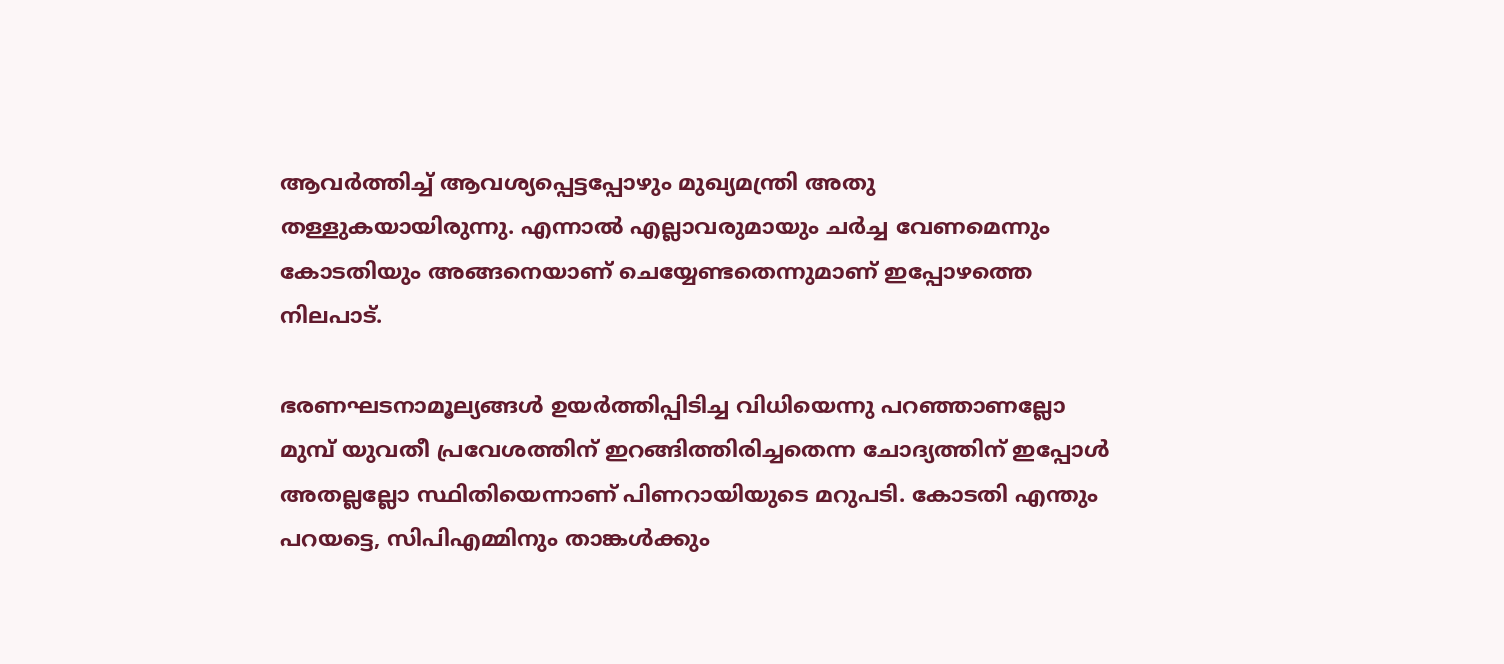ആവര്‍ത്തിച്ച് ആവശ്യപ്പെട്ടപ്പോഴും മുഖ്യമന്ത്രി അതു തള്ളുകയായിരുന്നു. എന്നാല്‍ എല്ലാവരുമായും ചര്‍ച്ച വേണമെന്നും കോടതിയും അങ്ങനെയാണ് ചെയ്യേണ്ടതെന്നുമാണ് ഇപ്പോഴത്തെ നിലപാട്.

ഭരണഘടനാമൂല്യങ്ങള്‍ ഉയര്‍ത്തിപ്പിടിച്ച വിധിയെന്നു പറഞ്ഞാണല്ലോ മുമ്പ് യുവതീ പ്രവേശത്തിന് ഇറങ്ങിത്തിരിച്ചതെന്ന ചോദ്യത്തിന് ഇപ്പോള്‍ അതല്ലല്ലോ സ്ഥിതിയെന്നാണ് പിണറായിയുടെ മറുപടി. കോടതി എന്തും പറയട്ടെ, സിപിഎമ്മിനും താങ്കള്‍ക്കും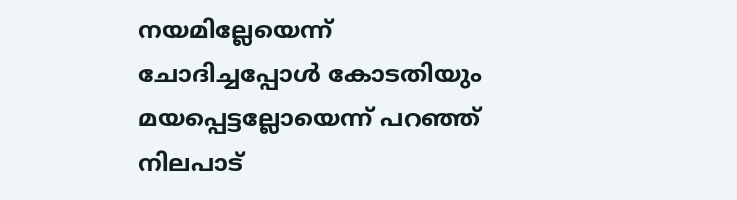നയമില്ലേയെന്ന് ചോദിച്ചപ്പോള്‍ കോടതിയും മയപ്പെട്ടല്ലോയെന്ന് പറഞ്ഞ് നിലപാട്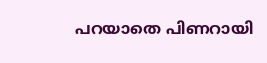പറയാതെ പിണറായി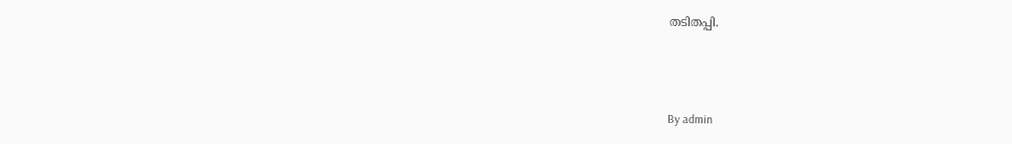തടിതപ്പി.



By admin